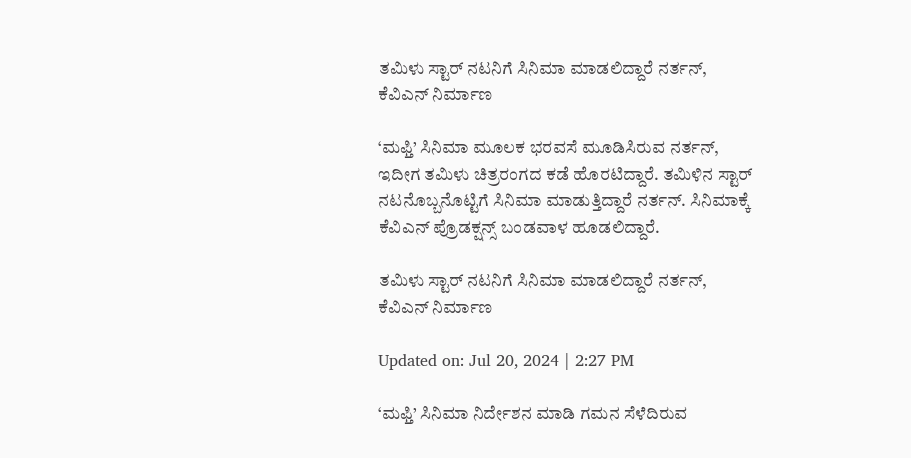ತಮಿಳು ಸ್ಟಾರ್ ನಟನಿಗೆ ಸಿನಿಮಾ ಮಾಡಲಿದ್ದಾರೆ ನರ್ತನ್, ಕೆವಿಎನ್ ನಿರ್ಮಾಣ

‘ಮಫ್ತಿ’ ಸಿನಿಮಾ ಮೂಲಕ ಭರವಸೆ ಮೂಡಿಸಿರುವ ನರ್ತನ್, ಇದೀಗ ತಮಿಳು ಚಿತ್ರರಂಗದ ಕಡೆ ಹೊರಟಿದ್ದಾರೆ. ತಮಿಳಿನ ಸ್ಟಾರ್ ನಟನೊಬ್ಬನೊಟ್ಟಿಗೆ ಸಿನಿಮಾ ಮಾಡುತ್ತಿದ್ದಾರೆ ನರ್ತನ್. ಸಿನಿಮಾಕ್ಕೆ ಕೆವಿಎನ್ ಪ್ರೊಡಕ್ಷನ್ಸ್ ಬಂಡವಾಳ ಹೂಡಲಿದ್ದಾರೆ.

ತಮಿಳು ಸ್ಟಾರ್ ನಟನಿಗೆ ಸಿನಿಮಾ ಮಾಡಲಿದ್ದಾರೆ ನರ್ತನ್, ಕೆವಿಎನ್ ನಿರ್ಮಾಣ

Updated on: Jul 20, 2024 | 2:27 PM

‘ಮಫ್ತಿ’ ಸಿನಿಮಾ ನಿರ್ದೇಶನ ಮಾಡಿ ಗಮನ ಸೆಳೆದಿರುವ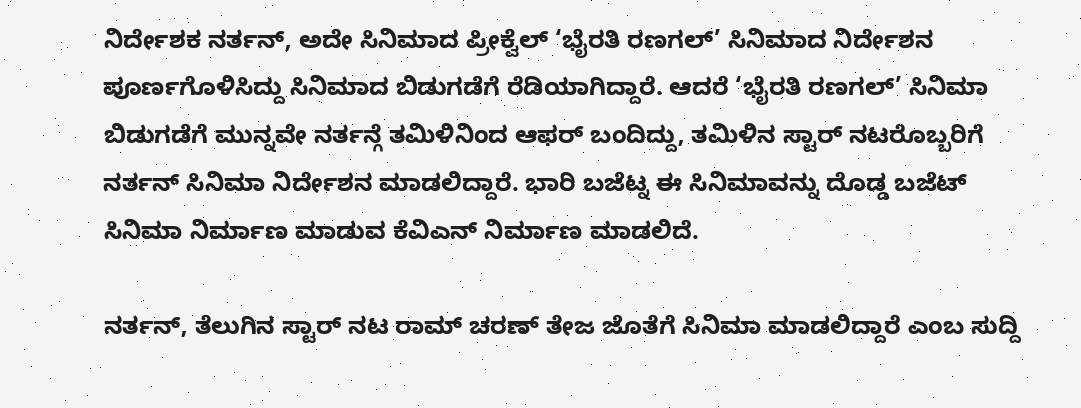ನಿರ್ದೇಶಕ ನರ್ತನ್, ಅದೇ ಸಿನಿಮಾದ ಪ್ರೀಕ್ವೆಲ್ ‘ಭೈರತಿ ರಣಗಲ್’ ಸಿನಿಮಾದ ನಿರ್ದೇಶನ ಪೂರ್ಣಗೊಳಿಸಿದ್ದು ಸಿನಿಮಾದ ಬಿಡುಗಡೆಗೆ ರೆಡಿಯಾಗಿದ್ದಾರೆ. ಆದರೆ ‘ಭೈರತಿ ರಣಗಲ್’ ಸಿನಿಮಾ ಬಿಡುಗಡೆಗೆ ಮುನ್ನವೇ ನರ್ತನ್ಗೆ ತಮಿಳಿನಿಂದ ಆಫರ್ ಬಂದಿದ್ದು, ತಮಿಳಿನ ಸ್ಟಾರ್ ನಟರೊಬ್ಬರಿಗೆ ನರ್ತನ್ ಸಿನಿಮಾ ನಿರ್ದೇಶನ ಮಾಡಲಿದ್ದಾರೆ. ಭಾರಿ ಬಜೆಟ್ನ ಈ ಸಿನಿಮಾವನ್ನು ದೊಡ್ಡ ಬಜೆಟ್ ಸಿನಿಮಾ ನಿರ್ಮಾಣ ಮಾಡುವ ಕೆವಿಎನ್ ನಿರ್ಮಾಣ ಮಾಡಲಿದೆ.

ನರ್ತನ್, ತೆಲುಗಿನ ಸ್ಟಾರ್ ನಟ ರಾಮ್ ಚರಣ್ ತೇಜ ಜೊತೆಗೆ ಸಿನಿಮಾ ಮಾಡಲಿದ್ದಾರೆ ಎಂಬ ಸುದ್ದಿ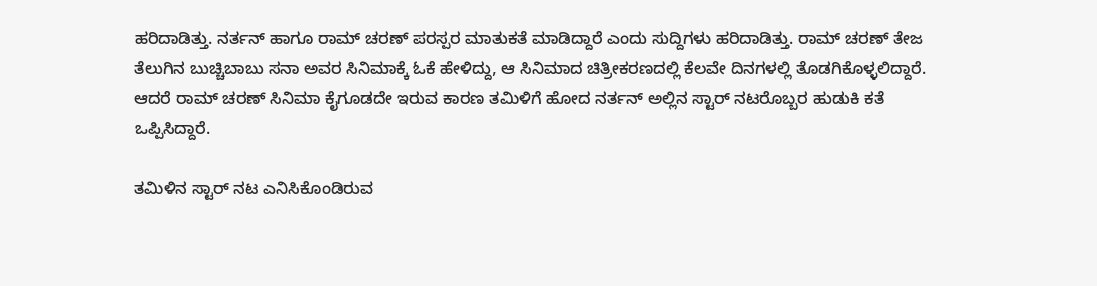ಹರಿದಾಡಿತ್ತು. ನರ್ತನ್ ಹಾಗೂ ರಾಮ್ ಚರಣ್ ಪರಸ್ಪರ ಮಾತುಕತೆ ಮಾಡಿದ್ದಾರೆ ಎಂದು ಸುದ್ದಿಗಳು ಹರಿದಾಡಿತ್ತು. ರಾಮ್ ಚರಣ್ ತೇಜ ತೆಲುಗಿನ ಬುಚ್ಚಿಬಾಬು ಸನಾ ಅವರ ಸಿನಿಮಾಕ್ಕೆ ಓಕೆ ಹೇಳಿದ್ದು, ಆ ಸಿನಿಮಾದ ಚಿತ್ರೀಕರಣದಲ್ಲಿ ಕೆಲವೇ ದಿನಗಳಲ್ಲಿ ತೊಡಗಿಕೊಳ್ಳಲಿದ್ದಾರೆ. ಆದರೆ ರಾಮ್ ಚರಣ್ ಸಿನಿಮಾ ಕೈಗೂಡದೇ ಇರುವ ಕಾರಣ ತಮಿಳಿಗೆ ಹೋದ ನರ್ತನ್ ಅಲ್ಲಿನ ಸ್ಟಾರ್ ನಟರೊಬ್ಬರ ಹುಡುಕಿ ಕತೆ ಒಪ್ಪಿಸಿದ್ದಾರೆ.

ತಮಿಳಿನ ಸ್ಟಾರ್ ನಟ ಎನಿಸಿಕೊಂಡಿರುವ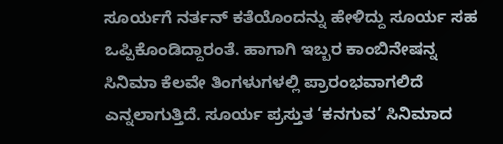ಸೂರ್ಯಗೆ ನರ್ತನ್ ಕತೆಯೊಂದನ್ನು ಹೇಳಿದ್ದು ಸೂರ್ಯ ಸಹ ಒಪ್ಪಿಕೊಂಡಿದ್ದಾರಂತೆ. ಹಾಗಾಗಿ ಇಬ್ಬರ ಕಾಂಬಿನೇಷನ್ನ ಸಿನಿಮಾ ಕೆಲವೇ ತಿಂಗಳುಗಳಲ್ಲಿ ಪ್ರಾರಂಭವಾಗಲಿದೆ ಎನ್ನಲಾಗುತ್ತಿದೆ. ಸೂರ್ಯ ಪ್ರಸ್ತುತ ‘ಕನಗುವ’ ಸಿನಿಮಾದ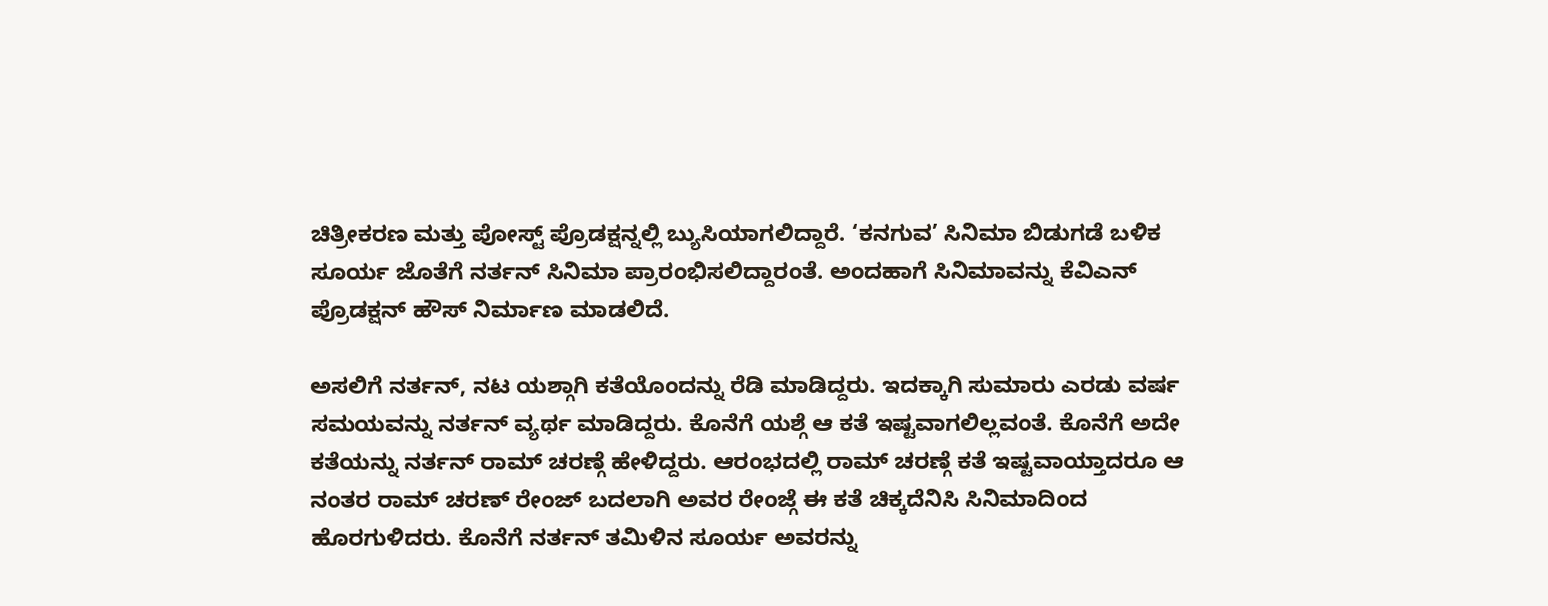ಚಿತ್ರೀಕರಣ ಮತ್ತು ಪೋಸ್ಟ್ ಪ್ರೊಡಕ್ಷನ್ನಲ್ಲಿ ಬ್ಯುಸಿಯಾಗಲಿದ್ದಾರೆ. ‘ಕನಗುವ’ ಸಿನಿಮಾ ಬಿಡುಗಡೆ ಬಳಿಕ ಸೂರ್ಯ ಜೊತೆಗೆ ನರ್ತನ್ ಸಿನಿಮಾ ಪ್ರಾರಂಭಿಸಲಿದ್ದಾರಂತೆ. ಅಂದಹಾಗೆ ಸಿನಿಮಾವನ್ನು ಕೆವಿಎನ್ ಪ್ರೊಡಕ್ಷನ್ ಹೌಸ್ ನಿರ್ಮಾಣ ಮಾಡಲಿದೆ.

ಅಸಲಿಗೆ ನರ್ತನ್, ನಟ ಯಶ್ಗಾಗಿ ಕತೆಯೊಂದನ್ನು ರೆಡಿ ಮಾಡಿದ್ದರು. ಇದಕ್ಕಾಗಿ ಸುಮಾರು ಎರಡು ವರ್ಷ ಸಮಯವನ್ನು ನರ್ತನ್ ವ್ಯರ್ಥ ಮಾಡಿದ್ದರು. ಕೊನೆಗೆ ಯಶ್ಗೆ ಆ ಕತೆ ಇಷ್ಟವಾಗಲಿಲ್ಲವಂತೆ. ಕೊನೆಗೆ ಅದೇ ಕತೆಯನ್ನು ನರ್ತನ್ ರಾಮ್ ಚರಣ್ಗೆ ಹೇಳಿದ್ದರು. ಆರಂಭದಲ್ಲಿ ರಾಮ್ ಚರಣ್ಗೆ ಕತೆ ಇಷ್ಟವಾಯ್ತಾದರೂ ಆ ನಂತರ ರಾಮ್ ಚರಣ್ ರೇಂಜ್ ಬದಲಾಗಿ ಅವರ ರೇಂಜ್ಗೆ ಈ ಕತೆ ಚಿಕ್ಕದೆನಿಸಿ ಸಿನಿಮಾದಿಂದ ಹೊರಗುಳಿದರು. ಕೊನೆಗೆ ನರ್ತನ್ ತಮಿಳಿನ ಸೂರ್ಯ ಅವರನ್ನು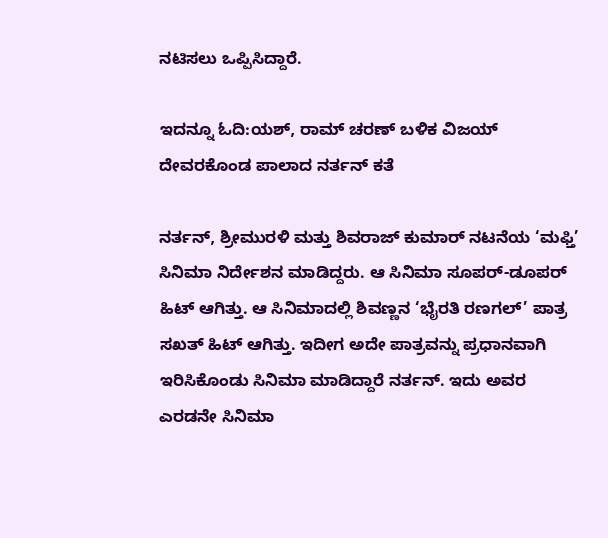ನಟಿಸಲು ಒಪ್ಪಿಸಿದ್ದಾರೆ.

ಇದನ್ನೂ ಓದಿ:ಯಶ್, ರಾಮ್ ಚರಣ್ ಬಳಿಕ ವಿಜಯ್ ದೇವರಕೊಂಡ ಪಾಲಾದ ನರ್ತನ್ ಕತೆ

ನರ್ತನ್, ಶ್ರೀಮುರಳಿ ಮತ್ತು ಶಿವರಾಜ್ ಕುಮಾರ್ ನಟನೆಯ ‘ಮಫ್ತಿ’ ಸಿನಿಮಾ ನಿರ್ದೇಶನ ಮಾಡಿದ್ದರು. ಆ ಸಿನಿಮಾ ಸೂಪರ್-ಡೂಪರ್ ಹಿಟ್ ಆಗಿತ್ತು. ಆ ಸಿನಿಮಾದಲ್ಲಿ ಶಿವಣ್ಣನ ‘ಭೈರತಿ ರಣಗಲ್’ ಪಾತ್ರ ಸಖತ್ ಹಿಟ್ ಆಗಿತ್ತು. ಇದೀಗ ಅದೇ ಪಾತ್ರವನ್ನು ಪ್ರಧಾನವಾಗಿ ಇರಿಸಿಕೊಂಡು ಸಿನಿಮಾ ಮಾಡಿದ್ದಾರೆ ನರ್ತನ್. ಇದು ಅವರ ಎರಡನೇ ಸಿನಿಮಾ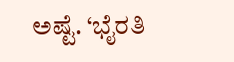ಅಷ್ಟೆ. ‘ಭೈರತಿ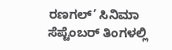ರಣಗಲ್’ ಸಿನಿಮಾ ಸೆಪ್ಟೆಂಬರ್ ತಿಂಗಳಲ್ಲಿ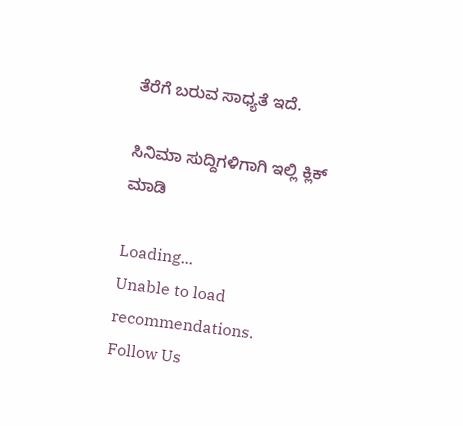ತೆರೆಗೆ ಬರುವ ಸಾಧ್ಯತೆ ಇದೆ.

ಸಿನಿಮಾ ಸುದ್ದಿಗಳಿಗಾಗಿ ಇಲ್ಲಿ ಕ್ಲಿಕ್ ಮಾಡಿ

Loading...
Unable to load recommendations.
Follow Us